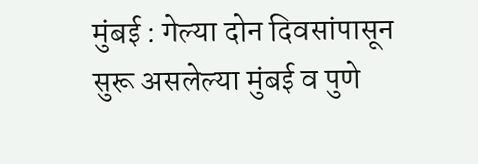मुंबई : गेल्या दोन दिवसांपासून सुरू असलेल्या मुंबई व पुणे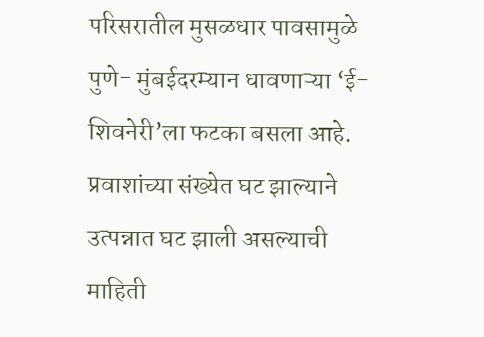परिसरातील मुसळधार पावसामुळे पुणे- मुंबईदरम्यान धावणाऱ्या ‘ई-शिवनेरी’ला फटका बसला आहे. प्रवाशांच्या संख्येत घट झाल्याने उत्पन्नात घट झाली असल्याची माहिती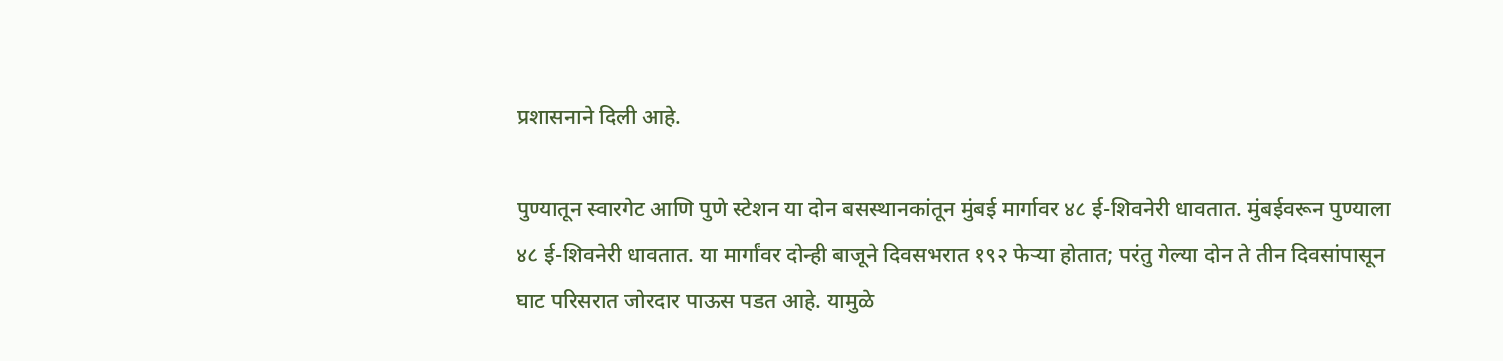प्रशासनाने दिली आहे.

पुण्यातून स्वारगेट आणि पुणे स्टेशन या दोन बसस्थानकांतून मुंबई मार्गावर ४८ ई-शिवनेरी धावतात. मुंबईवरून पुण्याला ४८ ई-शिवनेरी धावतात. या मार्गांवर दोन्ही बाजूने दिवसभरात १९२ फेऱ्या होतात; परंतु गेल्या दोन ते तीन दिवसांपासून घाट परिसरात जोरदार पाऊस पडत आहे. यामुळे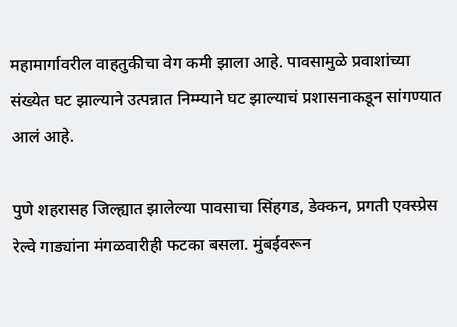महामार्गावरील वाहतुकीचा वेग कमी झाला आहे. पावसामुळे प्रवाशांच्या संख्येत घट झाल्याने उत्पन्नात निम्म्याने घट झाल्याचं प्रशासनाकडून सांगण्यात आलं आहे.

पुणे शहरासह जिल्ह्यात झालेल्या पावसाचा सिंहगड, डेक्कन, प्रगती एक्स्प्रेस रेल्वे गाड्यांना मंगळवारीही फटका बसला. मुंबईवरून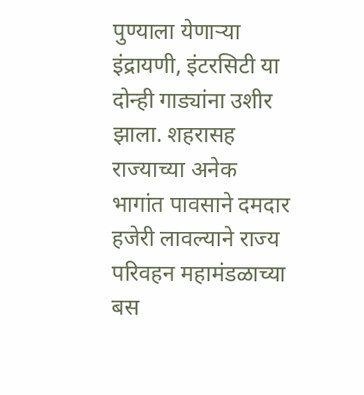पुण्याला येणाऱ्या इंद्रायणी, इंटरसिटी या दोन्ही गाड्यांना उशीर झाला. शहरासह राज्याच्या अनेक भागांत पावसाने दमदार हजेरी लावल्याने राज्य परिवहन महामंडळाच्या बस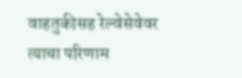वाहतुकीसह रेल्वेसेवेवर त्याचा परिणाम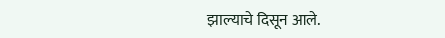झाल्याचे दिसून आले.